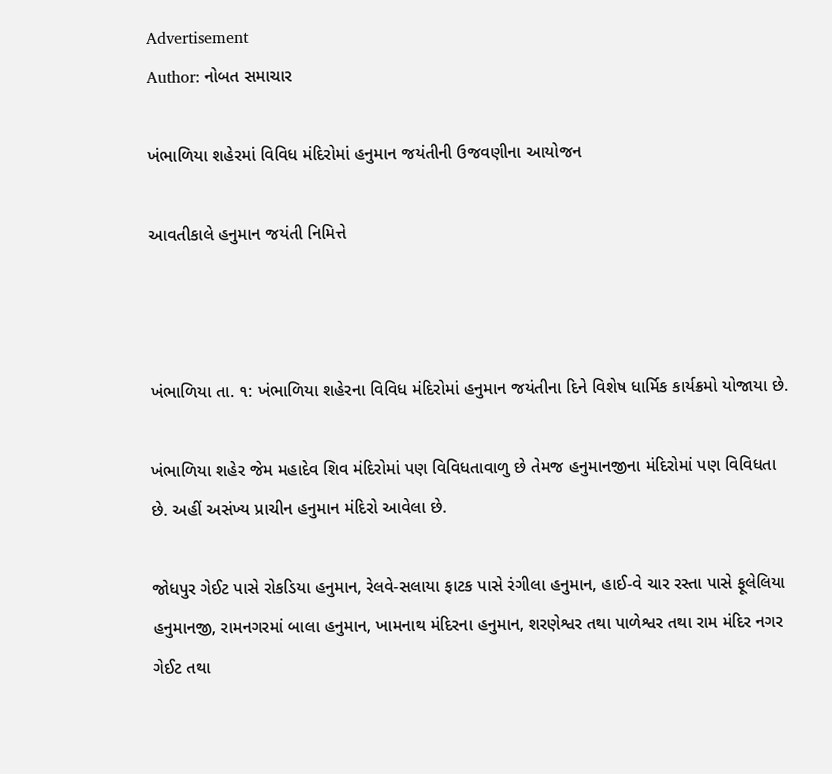Advertisement
Author: નોબત સમાચાર

ખંભાળિયા શહેરમાં વિવિધ મંદિરોમાં હનુમાન જયંતીની ઉજવણીના આયોજન

આવતીકાલે હનુમાન જયંતી નિમિત્તે



ખંભાળિયા તા. ૧: ખંભાળિયા શહેરના વિવિધ મંદિરોમાં હનુમાન જયંતીના દિને વિશેષ ધાર્મિક કાર્યક્રમો યોજાયા છે.

ખંભાળિયા શહેર જેમ મહાદેવ શિવ મંદિરોમાં પણ વિવિધતાવાળુ છે તેમજ હનુમાનજીના મંદિરોમાં પણ વિવિધતા છે. અહીં અસંખ્ય પ્રાચીન હનુમાન મંદિરો આવેલા છે.

જોધપુર ગેઈટ પાસે રોકડિયા હનુમાન, રેલવે-સલાયા ફાટક પાસે રંગીલા હનુમાન, હાઈ-વે ચાર રસ્તા પાસે ફૂલેલિયા હનુમાનજી, રામનગરમાં બાલા હનુમાન, ખામનાથ મંદિરના હનુમાન, શરણેશ્વર તથા પાળેશ્વર તથા રામ મંદિર નગર ગેઈટ તથા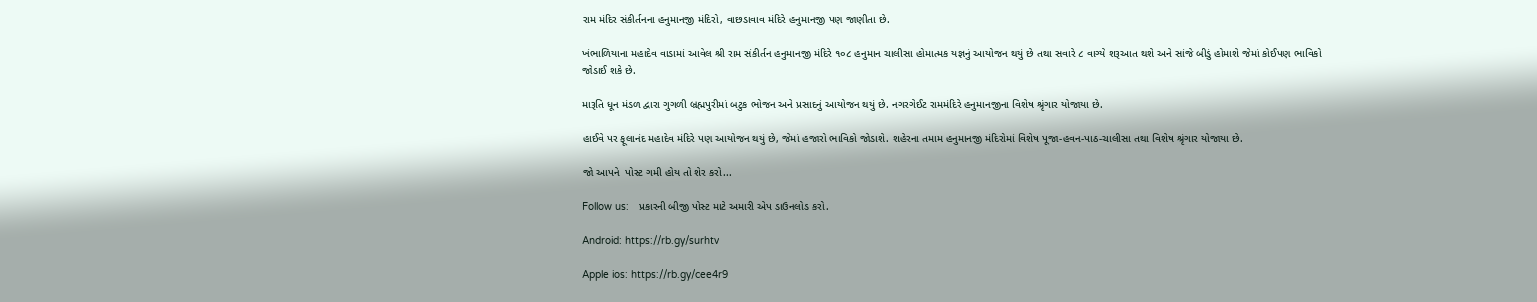રામ મંદિર સંકીર્તનના હનુમાનજી મંદિરો, વાછડાવાવ મંદિરે હનુમાનજી પણ જાણીતા છે.

ખંભાળિયાના મહાદેવ વાડામાં આવેલ શ્રી રામ સંકીર્તન હનુમાનજી મંદિરે ૧૦૮ હનુમાન ચાલીસા હોમાત્મક યજ્ઞનું આયોજન થયું છે તથા સવારે ૮ વાગ્યે શરૂઆત થશે અને સાંજે બીડું હોમાશે જેમાં કોઈપણ ભાવિકો જોડાઈ શકે છે.

મારૂતિ ધૂન મંડળ દ્વારા ગુગળી બ્રહ્મપુરીમાં બટુક ભોજન અને પ્રસાદનું આયોજન થયું છે. નગરગેઈટ રામમંદિરે હનુમાનજીના વિશેષ શ્રૃંગાર યોજાયા છે.

હાઈવે પર ફૂલાનંદ મહાદેવ મંદિરે પણ આયોજન થયું છે, જેમાં હજારો ભાવિકો જોડાશે. શહેરના તમામ હનુમાનજી મંદિરોમાં વિશેષ પૂજા-હવન-પાઠ-ચાલીસા તથા વિશેષ શ્રૃંગાર યોજાયા છે.

જો આપને  પોસ્ટ ગમી હોય તો શેર કરો...

Follow us:   પ્રકારની બીજી પોસ્ટ માટે અમારી એપ ડાઉનલોડ કરો.

Android: https://rb.gy/surhtv

Apple ios: https://rb.gy/cee4r9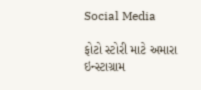Social Media

ફોટો સ્ટોરી માટે અમારા ઇન્સ્ટાગ્રામ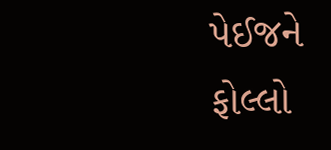પેઈજને ફોલ્લો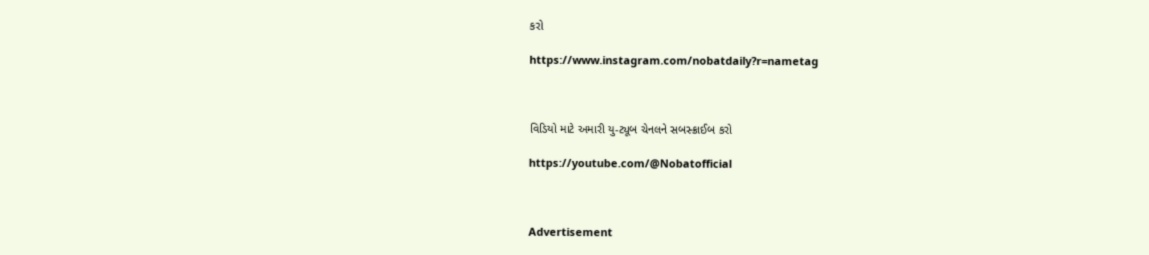કરો

https://www.instagram.com/nobatdaily?r=nametag



વિડિયો માટે અમારી યુ-ટ્યૂબ ચેનલને સબસ્ક્રાઈબ કરો

https://youtube.com/@Nobatofficial



Advertisement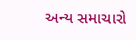અન્ય સમાચારો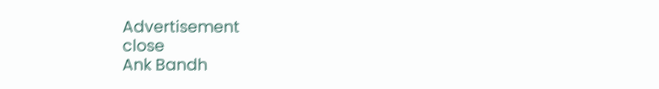Advertisement
close
Ank Bandh